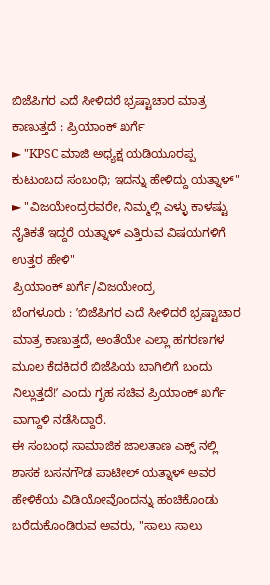ಬಿಜೆಪಿಗರ ಎದೆ ಸೀಳಿದರೆ ಭ್ರಷ್ಟಾಚಾರ ಮಾತ್ರ ಕಾಣುತ್ತದೆ : ಪ್ರಿಯಾಂಕ್ ಖರ್ಗೆ
► "KPSC ಮಾಜಿ ಅಧ್ಯಕ್ಷ ಯಡಿಯೂರಪ್ಪ ಕುಟುಂಬದ ಸಂಬಂಧಿ; ಇದನ್ನು ಹೇಳಿದ್ದು ಯತ್ನಾಳ್" ► "ವಿಜಯೇಂದ್ರರವರೇ, ನಿಮ್ಮಲ್ಲಿ ಎಳ್ಳು ಕಾಳಷ್ಟು ನೈತಿಕತೆ ಇದ್ದರೆ ಯತ್ನಾಳ್ ಎತ್ತಿರುವ ವಿಷಯಗಳಿಗೆ ಉತ್ತರ ಹೇಳಿ"
ಪ್ರಿಯಾಂಕ್ ಖರ್ಗೆ/ವಿಜಯೇಂದ್ರ
ಬೆಂಗಳೂರು : ʼಬಿಜೆಪಿಗರ ಎದೆ ಸೀಳಿದರೆ ಭ್ರಷ್ಟಾಚಾರ ಮಾತ್ರ ಕಾಣುತ್ತದೆ, ಅಂತೆಯೇ ಎಲ್ಲಾ ಹಗರಣಗಳ ಮೂಲ ಕೆದಕಿದರೆ ಬಿಜೆಪಿಯ ಬಾಗಿಲಿಗೆ ಬಂದು ನಿಲ್ಲುತ್ತದೆ!ʼ ಎಂದು ಗೃಹ ಸಚಿವ ಪ್ರಿಯಾಂಕ್ ಖರ್ಗೆ ವಾಗ್ದಾಳಿ ನಡೆಸಿದ್ದಾರೆ.
ಈ ಸಂಬಂಧ ಸಾಮಾಜಿಕ ಜಾಲತಾಣ ಎಕ್ಸ್ ನಲ್ಲಿ ಶಾಸಕ ಬಸನಗೌಡ ಪಾಟೀಲ್ ಯತ್ನಾಳ್ ಅವರ ಹೇಳಿಕೆಯ ವಿಡಿಯೋವೊಂದನ್ನು ಹಂಚಿಕೊಂಡು ಬರೆದುಕೊಂಡಿರುವ ಅವರು, "ಸಾಲು ಸಾಲು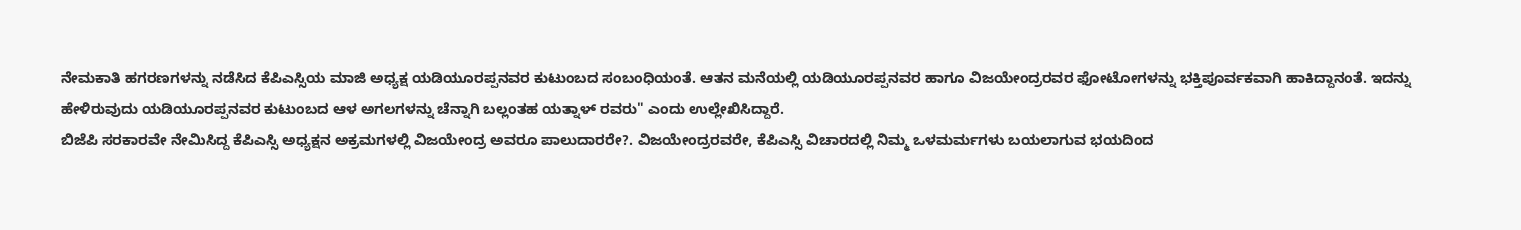ನೇಮಕಾತಿ ಹಗರಣಗಳನ್ನು ನಡೆಸಿದ ಕೆಪಿಎಸ್ಸಿಯ ಮಾಜಿ ಅಧ್ಯಕ್ಷ ಯಡಿಯೂರಪ್ಪನವರ ಕುಟುಂಬದ ಸಂಬಂಧಿಯಂತೆ. ಆತನ ಮನೆಯಲ್ಲಿ ಯಡಿಯೂರಪ್ಪನವರ ಹಾಗೂ ವಿಜಯೇಂದ್ರರವರ ಫೋಟೋಗಳನ್ನು ಭಕ್ತಿಪೂರ್ವಕವಾಗಿ ಹಾಕಿದ್ದಾನಂತೆ. ಇದನ್ನು ಹೇಳಿರುವುದು ಯಡಿಯೂರಪ್ಪನವರ ಕುಟುಂಬದ ಆಳ ಅಗಲಗಳನ್ನು ಚೆನ್ನಾಗಿ ಬಲ್ಲಂತಹ ಯತ್ನಾಳ್ ರವರು" ಎಂದು ಉಲ್ಲೇಖಿಸಿದ್ದಾರೆ.
ಬಿಜೆಪಿ ಸರಕಾರವೇ ನೇಮಿಸಿದ್ದ ಕೆಪಿಎಸ್ಸಿ ಅಧ್ಯಕ್ಷನ ಅಕ್ರಮಗಳಲ್ಲಿ ವಿಜಯೇಂದ್ರ ಅವರೂ ಪಾಲುದಾರರೇ?. ವಿಜಯೇಂದ್ರರವರೇ, ಕೆಪಿಎಸ್ಸಿ ವಿಚಾರದಲ್ಲಿ ನಿಮ್ಮ ಒಳಮರ್ಮಗಳು ಬಯಲಾಗುವ ಭಯದಿಂದ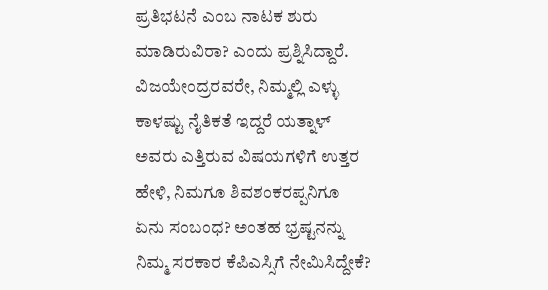ಪ್ರತಿಭಟನೆ ಎಂಬ ನಾಟಕ ಶುರು ಮಾಡಿರುವಿರಾ? ಎಂದು ಪ್ರಶ್ನಿಸಿದ್ದಾರೆ.
ವಿಜಯೇಂದ್ರರವರೇ, ನಿಮ್ಮಲ್ಲಿ ಎಳ್ಳು ಕಾಳಷ್ಟು ನೈತಿಕತೆ ಇದ್ದರೆ ಯತ್ನಾಳ್ ಅವರು ಎತ್ತಿರುವ ವಿಷಯಗಳಿಗೆ ಉತ್ತರ ಹೇಳಿ, ನಿಮಗೂ ಶಿವಶಂಕರಪ್ಪನಿಗೂ ಏನು ಸಂಬಂಧ? ಅಂತಹ ಭ್ರಷ್ಟನನ್ನು ನಿಮ್ಮ ಸರಕಾರ ಕೆಪಿಎಸ್ಸಿಗೆ ನೇಮಿಸಿದ್ದೇಕೆ?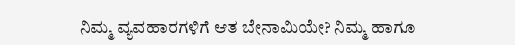ನಿಮ್ಮ ವ್ಯವಹಾರಗಳಿಗೆ ಆತ ಬೇನಾಮಿಯೇ? ನಿಮ್ಮ ಹಾಗೂ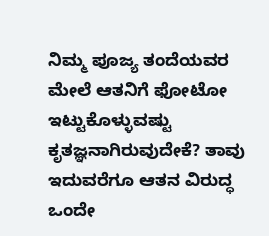ನಿಮ್ಮ ಪೂಜ್ಯ ತಂದೆಯವರ ಮೇಲೆ ಆತನಿಗೆ ಫೋಟೋ ಇಟ್ಟುಕೊಳ್ಳುವಷ್ಟು ಕೃತಜ್ಞನಾಗಿರುವುದೇಕೆ? ತಾವು ಇದುವರೆಗೂ ಆತನ ವಿರುದ್ಧ ಒಂದೇ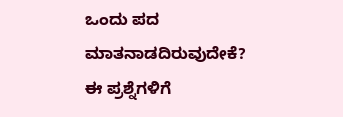ಒಂದು ಪದ ಮಾತನಾಡದಿರುವುದೇಕೆ? ಈ ಪ್ರಶ್ನೆಗಳಿಗೆ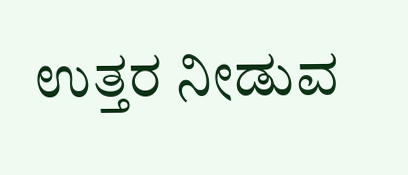ಉತ್ತರ ನೀಡುವ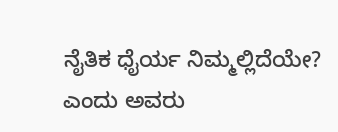ನೈತಿಕ ಧೈರ್ಯ ನಿಮ್ಮಲ್ಲಿದೆಯೇ? ಎಂದು ಅವರು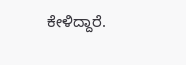ಕೇಳಿದ್ದಾರೆ.